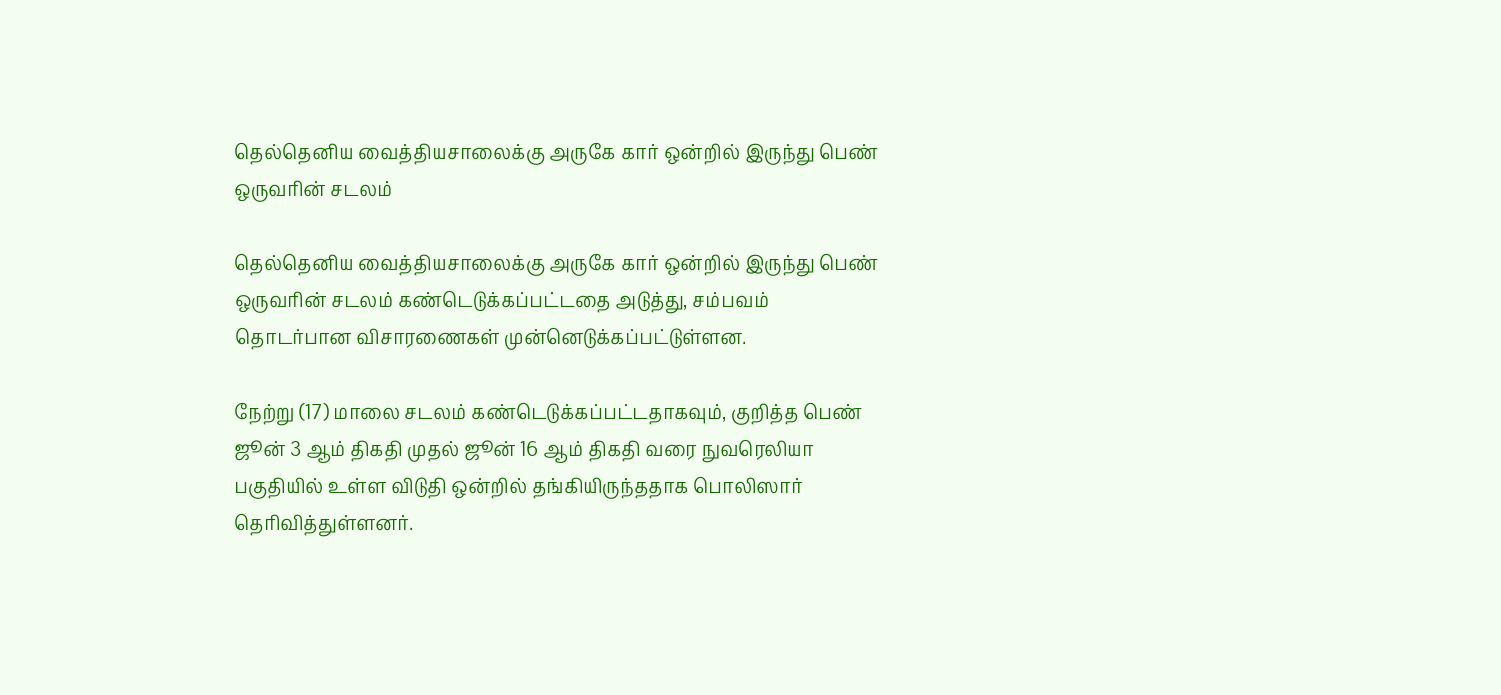தெல்தெனிய வைத்தியசாலைக்கு அருகே கார் ஒன்றில் இருந்து பெண் ஒருவரின் சடலம்

தெல்தெனிய வைத்தியசாலைக்கு அருகே கார் ஒன்றில் இருந்து பெண் ஒருவரின் சடலம் கண்டெடுக்கப்பட்டதை அடுத்து, சம்பவம் தொடர்பான விசாரணைகள் முன்னெடுக்கப்பட்டுள்ளன.

நேற்று (17) மாலை சடலம் கண்டெடுக்கப்பட்டதாகவும், குறித்த பெண் ஜூன் 3 ஆம் திகதி முதல் ஜூன் 16 ஆம் திகதி வரை நுவரெலியா பகுதியில் உள்ள விடுதி ஒன்றில் தங்கியிருந்ததாக பொலிஸார் தெரிவித்துள்ளனர்.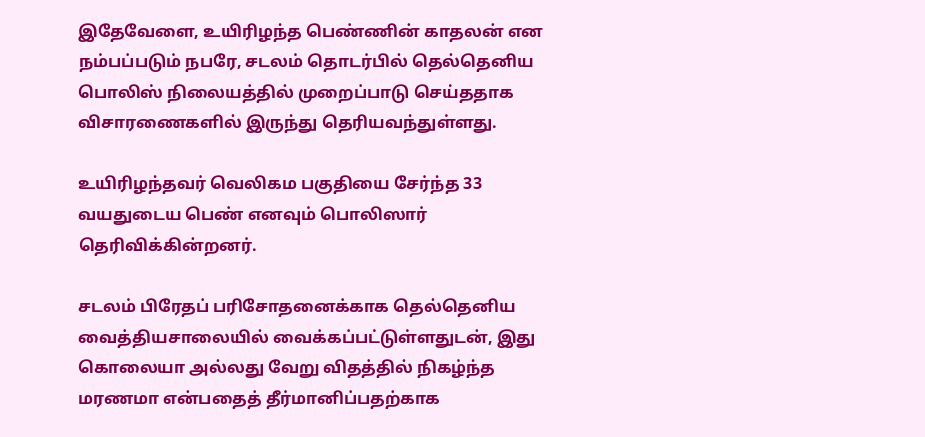இதேவேளை, உயிரிழந்த பெண்ணின் காதலன் என நம்பப்படும் நபரே, சடலம் தொடர்பில் தெல்தெனிய பொலிஸ் நிலையத்தில் முறைப்பாடு செய்ததாக விசாரணைகளில் இருந்து தெரியவந்துள்ளது.

உயிரிழந்தவர் வெலிகம பகுதியை சேர்ந்த 33 வயதுடைய பெண் எனவும் பொலிஸார் தெரிவிக்கின்றனர்.

சடலம் பிரேதப் பரிசோதனைக்காக தெல்தெனிய வைத்தியசாலையில் வைக்கப்பட்டுள்ளதுடன், இது கொலையா அல்லது வேறு விதத்தில் நிகழ்ந்த மரணமா என்பதைத் தீர்மானிப்பதற்காக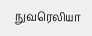நுவரெலியா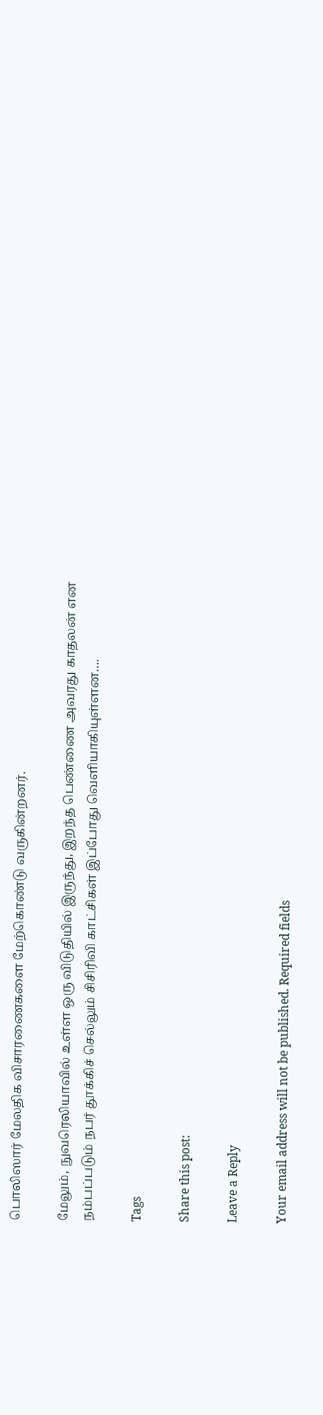பொலிஸார் மேலதிக விசாரணைகளை மேற்கொண்டு வருகின்றனர்.

மேலும், நுவரெலியாவில் உள்ள ஒரு விடுதியில் இருந்து, இறந்த பெண்ணை அவரது காதலன் என நம்பப்படும் நபர் தூக்கிச் செல்லும் சிசிரிவி காட்சிகள் இப்போது வௌியாகியுள்ளன….

Tags

Share this post:

Leave a Reply

Your email address will not be published. Required fields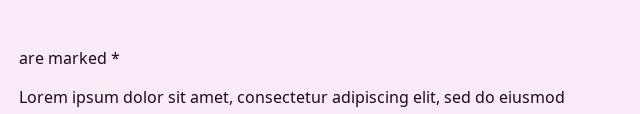are marked *

Lorem ipsum dolor sit amet, consectetur adipiscing elit, sed do eiusmod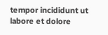tempor incididunt ut labore et dolore